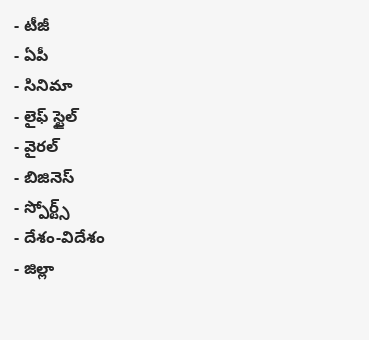- టీజీ
- ఏపీ
- సినిమా
- లైఫ్ స్టైల్
- వైరల్
- బిజినెస్
- స్పోర్ట్స్
- దేశం-విదేశం
- జిల్లా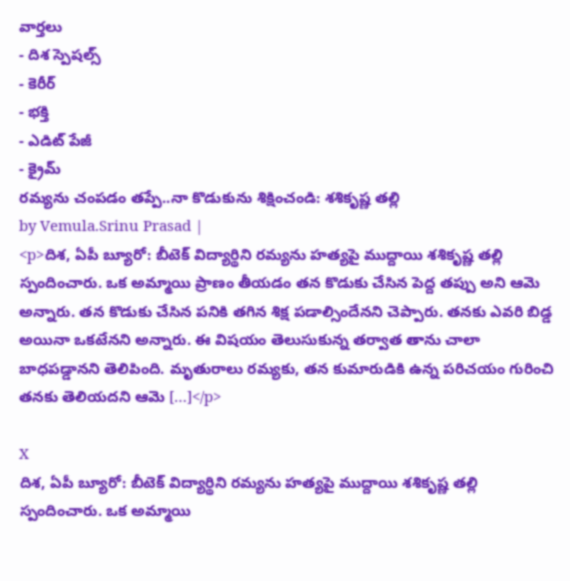వార్తలు
- దిశ స్పెషల్స్
- కెరీర్
- భక్తి
- ఎడిట్ పేజీ
- క్రైమ్
రమ్యను చంపడం తప్పే..నా కొడుకును శిక్షించండి: శశికృష్ణ తల్లి
by Vemula.Srinu Prasad |
<p>దిశ, ఏపీ బ్యూరో: బీటెక్ విద్యార్థిని రమ్యను హత్యపై ముద్దాయి శశికృష్ణ తల్లి స్పందించారు. ఒక అమ్మాయి ప్రాణం తీయడం తన కొడుకు చేసిన పెద్ద తప్పు అని ఆమె అన్నారు. తన కొడుకు చేసిన పనికి తగిన శిక్ష పడాల్సిందేనని చెప్పారు. తనకు ఎవరి బిడ్డ అయినా ఒకటేనని అన్నారు. ఈ విషయం తెలుసుకున్న తర్వాత తాను చాలా బాధపడ్డానని తెలిపింది. మృతురాలు రమ్యకు, తన కుమారుడికి ఉన్న పరిచయం గురించి తనకు తెలియదని ఆమె […]</p>

X
దిశ, ఏపీ బ్యూరో: బీటెక్ విద్యార్థిని రమ్యను హత్యపై ముద్దాయి శశికృష్ణ తల్లి స్పందించారు. ఒక అమ్మాయి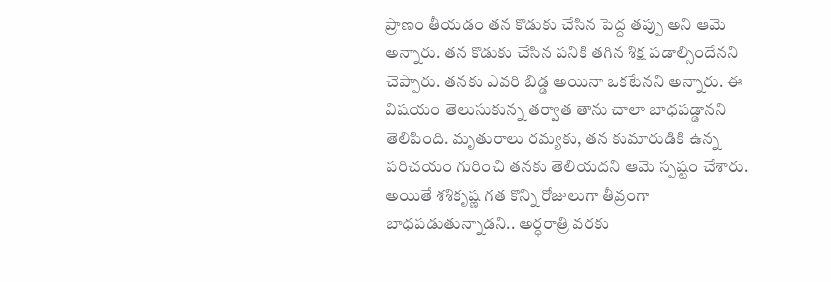ప్రాణం తీయడం తన కొడుకు చేసిన పెద్ద తప్పు అని ఆమె అన్నారు. తన కొడుకు చేసిన పనికి తగిన శిక్ష పడాల్సిందేనని చెప్పారు. తనకు ఎవరి బిడ్డ అయినా ఒకటేనని అన్నారు. ఈ విషయం తెలుసుకున్న తర్వాత తాను చాలా బాధపడ్డానని తెలిపింది. మృతురాలు రమ్యకు, తన కుమారుడికి ఉన్న పరిచయం గురించి తనకు తెలియదని ఆమె స్పష్టం చేశారు. అయితే శశికృష్ణ గత కొన్ని రోజులుగా తీవ్రంగా బాధపడుతున్నాడని.. అర్ధరాత్రి వరకు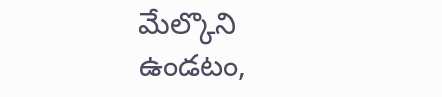మేల్కొని ఉండటం,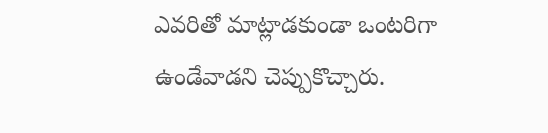ఎవరితో మాట్లాడకుండా ఒంటరిగా ఉండేవాడని చెప్పుకొచ్చారు.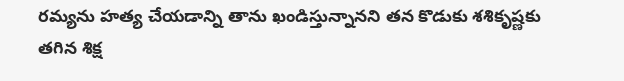రమ్యను హత్య చేయడాన్ని తాను ఖండిస్తున్నానని తన కొడుకు శశికృష్ణకు తగిన శిక్ష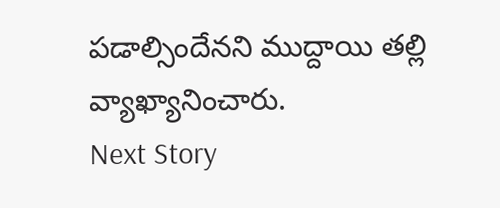పడాల్సిందేనని ముద్దాయి తల్లి వ్యాఖ్యానించారు.
Next Story